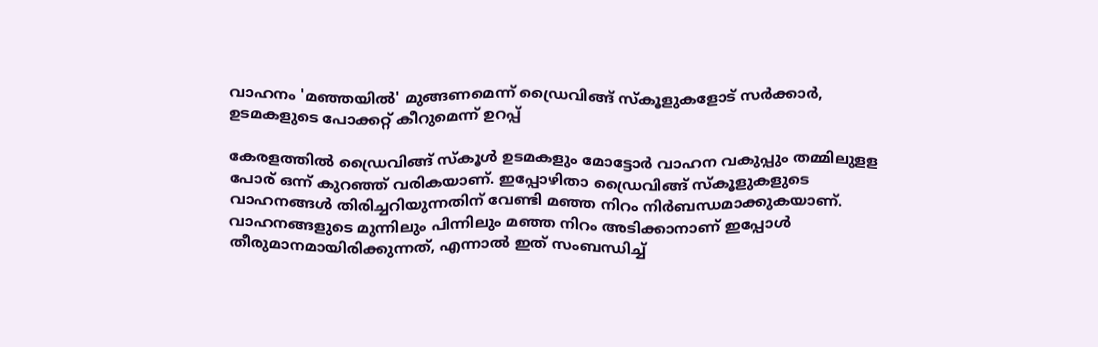വാഹനം 'മഞ്ഞയിൽ' മുങ്ങണമെന്ന് ഡ്രൈവിങ്ങ് സ്കൂളുകളോട് സർക്കാർ, ഉടമകളുടെ പോക്കറ്റ് കീറുമെന്ന് ഉറപ്പ്

കേരളത്തിൽ ഡ്രൈവിങ്ങ് സ്കൂൾ ഉടമകളും മോട്ടോർ വാഹന വകുപ്പും തമ്മിലുളള പോര് ഒന്ന് കുറഞ്ഞ് വരികയാണ്. ഇപ്പോഴിതാ ഡ്രൈവിങ്ങ് സ്കൂളുകളുടെ വാഹനങ്ങൾ തിരിച്ചറിയുന്നതിന് വേണ്ടി മഞ്ഞ നിറം നിർബന്ധമാക്കുകയാണ്. വാഹനങ്ങളുടെ മുന്നിലും പിന്നിലും മഞ്ഞ നിറം അടിക്കാനാണ് ഇപ്പോൾ തീരുമാനമായിരിക്കുന്നത്, എന്നാൽ ഇത് സംബന്ധിച്ച്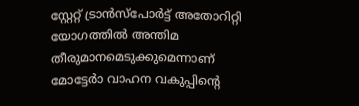സ്റ്റേറ്റ് ട്രാന്‍സ്പോര്‍ട്ട് അതോറിറ്റി യോഗത്തില്‍ അന്തിമ തീരുമാനമെടുക്കുമെന്നാണ് മോട്ടേർാ വാഹന വകുപ്പിൻ്റെ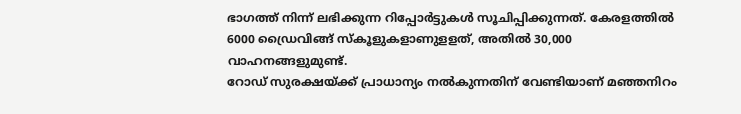ഭാഗത്ത് നിന്ന് ലഭിക്കുന്ന റിപ്പോർട്ടുകൾ സൂചിപ്പിക്കുന്നത്. കേരളത്തിൽ 6000 ഡ്രൈവിങ്ങ് സ്കൂളുകളാണുളളത്, അതിൽ 30,000 വാഹനങ്ങളുമുണ്ട്.
റോഡ് സുരക്ഷയ്ക്ക് പ്രാധാന്യം നൽകുന്നതിന് വേണ്ടിയാണ് മഞ്ഞനിറം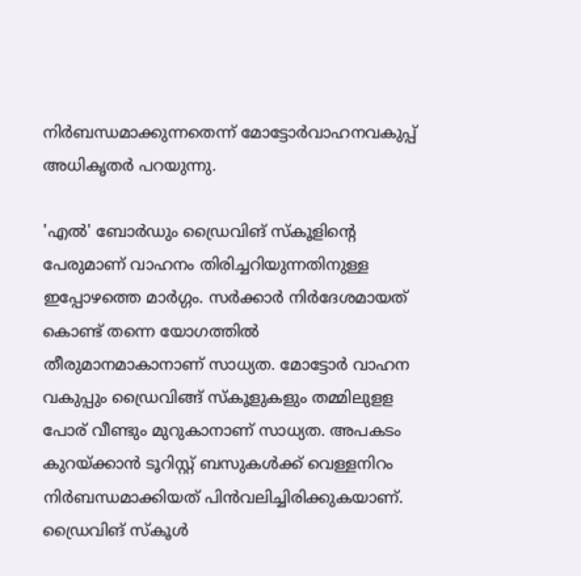നിര്‍ബന്ധമാക്കുന്നതെന്ന് മോട്ടോര്‍വാഹനവകുപ്പ് അധികൃതര്‍ പറയുന്നു.

'എല്‍' ബോര്‍ഡും ഡ്രൈവിങ് സ്‌കൂളിന്റെ പേരുമാണ് വാഹനം തിരിച്ചറിയുന്നതിനുള്ള ഇപ്പോഴത്തെ മാര്‍ഗ്ഗം. സര്‍ക്കാര്‍ നിര്‍ദേശമായത് കൊണ്ട് തന്നെ യോഗത്തിൽ തീരുമാനമാകാനാണ് സാധ്യത. മോട്ടോർ വാഹന വകുപ്പും ഡ്രൈവിങ്ങ് സ്കൂളുകളും തമ്മിലുളള പോര് വീണ്ടും മുറുകാനാണ് സാധ്യത. അപകടം കുറയ്ക്കാന്‍ ടൂറിസ്റ്റ് ബസുകള്‍ക്ക് വെള്ളനിറം നിര്‍ബന്ധമാക്കിയത് പിന്‍വലിച്ചിരിക്കുകയാണ്. ഡ്രൈവിങ് സ്‌കൂള്‍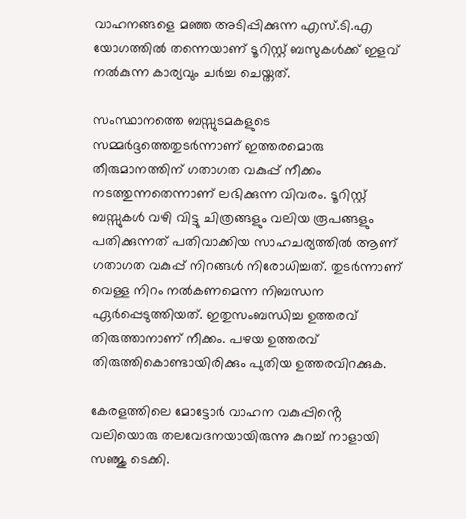വാഹനങ്ങളെ മഞ്ഞ അടിപ്പിക്കുന്ന എസ്.ടി.എ യോഗത്തില്‍ തന്നെയാണ് ടൂറിസ്റ്റ് ബസുകള്‍ക്ക് ഇളവ് നല്‍കുന്ന കാര്യവും ചർച്ച ചെയ്തത്.

സംസ്ഥാനത്തെ ബസ്സുടമകളുടെ സമ്മർദ്ദത്തെതുടര്‍ന്നാണ് ഇത്തരമൊരു തീരുമാനത്തിന് ഗതാഗത വകുപ്പ് നീക്കം നടത്തുന്നതെന്നാണ് ലഭിക്കുന്ന വിവരം. ടൂറിസ്റ്റ് ബസ്സുകൾ വഴി വിട്ടു ചിത്രങ്ങളും വലിയ രൂപങ്ങളും പതിക്കുന്നത് പതിവാക്കിയ സാഹചര്യത്തിൽ ആണ് ഗതാഗത വകുപ്പ് നിറങ്ങൾ നിരോധിച്ചത്. തുടര്‍ന്നാണ് വെള്ള നിറം നല്‍കണമെന്ന നിബന്ധന ഏര്‍പ്പെടുത്തിയത്. ഇതുസംബന്ധിച്ച ഉത്തരവ് തിരുത്താനാണ് നീക്കം. പഴയ ഉത്തരവ് തിരുത്തികൊണ്ടായിരിക്കും പുതിയ ഉത്തരവിറക്കുക.

കേരളത്തിലെ മോട്ടോർ വാഹന വകുപ്പിൻ്റെ വലിയൊരു തലവേദനയായിരുന്നു കുറച്ച് നാളായി സഞ്ജു ടെക്കി.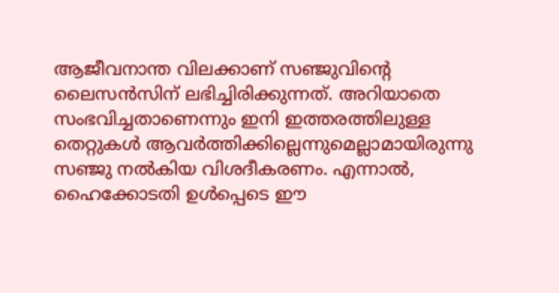ആജീവനാന്ത വിലക്കാണ് സഞ്ജുവിൻ്റെ ലൈസൻസിന് ലഭിച്ചിരിക്കുന്നത്. അറിയാതെ സംഭവിച്ചതാണെന്നും ഇനി ഇത്തരത്തിലുള്ള തെറ്റുകള്‍ ആവര്‍ത്തിക്കില്ലെന്നുമെല്ലാമായിരുന്നു സഞ്ജു നല്‍കിയ വിശദീകരണം. എന്നാല്‍, ഹൈക്കോടതി ഉള്‍പ്പെടെ ഈ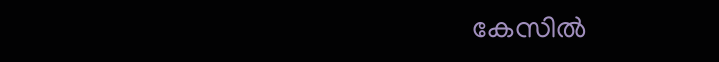കേസില്‍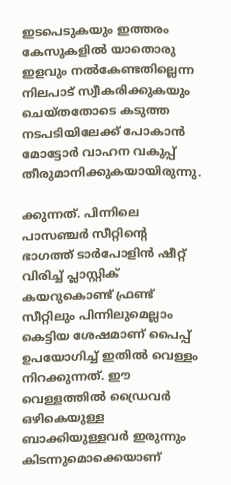ഇടപെടുകയും ഇത്തരം കേസുകളില്‍ യാതൊരു ഇളവും നല്‍കേണ്ടതില്ലെന്ന നിലപാട് സ്വീകരിക്കുകയും ചെയ്തതോടെ കടുത്ത നടപടിയിലേക്ക് പോകാന്‍ മോട്ടോര്‍ വാഹന വകുപ്പ് തീരുമാനിക്കുകയായിരുന്നു.

ക്കുന്നത്. പിന്നിലെ പാസഞ്ചര്‍ സീറ്റിന്റെ ഭാഗത്ത് ടാര്‍പോളിന്‍ ഷീറ്റ് വിരിച്ച് പ്ലാസ്റ്റിക് കയറുകൊണ്ട് ഫ്രണ്ട് സീറ്റിലും പിന്നിലുമെല്ലാം കെട്ടിയ ശേഷമാണ് പൈപ്പ് ഉപയോഗിച്ച് ഇതിൽ വെള്ളം നിറക്കുന്നത്. ഈ വെള്ളത്തില്‍ ഡ്രൈവര്‍ ഒഴികെയുള്ള ബാക്കിയുള്ളവര്‍ ഇരുന്നും കിടന്നുമൊക്കെയാണ്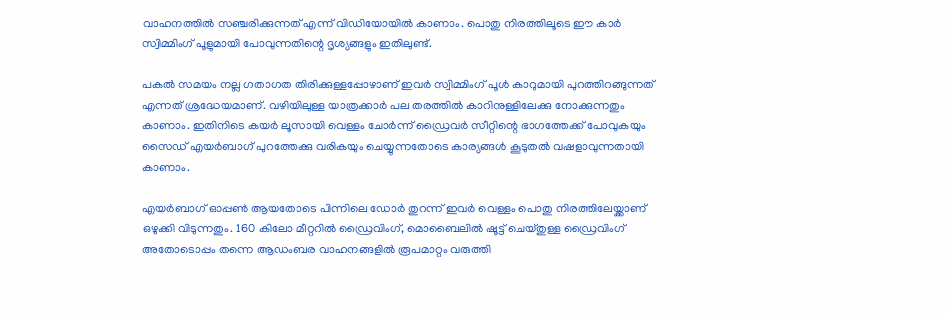വാഹനത്തിൽ സഞ്ചരിക്കുന്നത് എന്ന് വിഡിയോയിൽ കാണാം. പൊതു നിരത്തിലൂടെ ഈ കാര്‍ സ്വിമ്മിംഗ് പൂളുമായി പോവുന്നതിന്റെ ദൃശ്യങ്ങളും ഇതിലുണ്ട്.

പകല്‍ സമയം നല്ല ഗതാഗത തിരിക്കുള്ളപ്പോഴാണ് ഇവര്‍ സ്വിമ്മിംഗ് പൂള്‍ കാറുമായി പുറത്തിറങ്ങുന്നത് എന്നത് ശ്രദ്ധേയമാണ്. വഴിയിലുള്ള യാത്രക്കാര്‍ പല തരത്തില്‍ കാറിനുള്ളിലേക്കു നോക്കുന്നതും കാണാം. ഇതിനിടെ കയർ ലൂസായി വെള്ളം ചോര്‍ന്ന് ഡ്രൈവര്‍ സീറ്റിന്റെ ഭാഗത്തേക്ക് പോവുകയും സൈഡ് എയര്‍ബാഗ് പുറത്തേക്കു വരികയും ചെയ്യുന്നതോടെ കാര്യങ്ങള്‍ കൂടുതല്‍ വഷളാവുന്നതായി കാണാം.

എയർബാഗ് ഓപ്പൺ ആയതോടെ പിന്നിലെ ഡോര്‍ തുറന്ന് ഇവർ വെള്ളം പൊതു നിരത്തിലേയ്ക്കാണ് ഒഴുക്കി വിടുന്നതും. 160 കിലോ മീറ്ററിൽ ഡ്രൈവിംഗ്, മൊബൈലിൽ ഷൂട്ട്‌ ചെയ്തുള്ള ഡ്രൈവിംഗ് അതോടൊപ്പം തന്നെ ആഡംബര വാഹനങ്ങളിൽ രൂപമാറ്റം വരുത്തി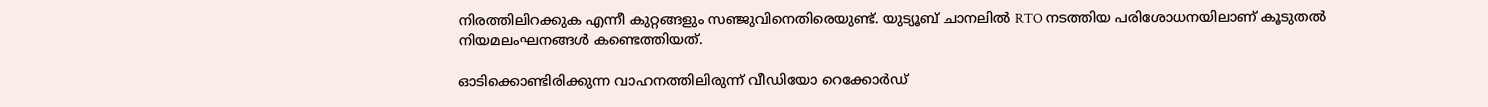നിരത്തിലിറക്കുക എന്നീ കുറ്റങ്ങളും സഞ്ജുവിനെതിരെയുണ്ട്. യുട്യൂബ് ചാനലിൽ RTO നടത്തിയ പരിശോധനയിലാണ് കൂടുതൽ നിയമലംഘനങ്ങൾ കണ്ടെത്തിയത്.

ഓടിക്കൊണ്ടിരിക്കുന്ന വാഹനത്തിലിരുന്ന് വീഡിയോ റെക്കോർഡ്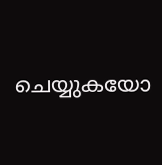ചെയ്യുകയോ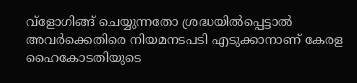വ്ളോഗിങ്ങ് ചെയ്യുന്നതോ ശ്രദ്ധയിൽപ്പെട്ടാൽ അവർക്കെതിരെ നിയമനടപടി എടുക്കാനാണ് കേരള ഹൈകോടതിയുടെ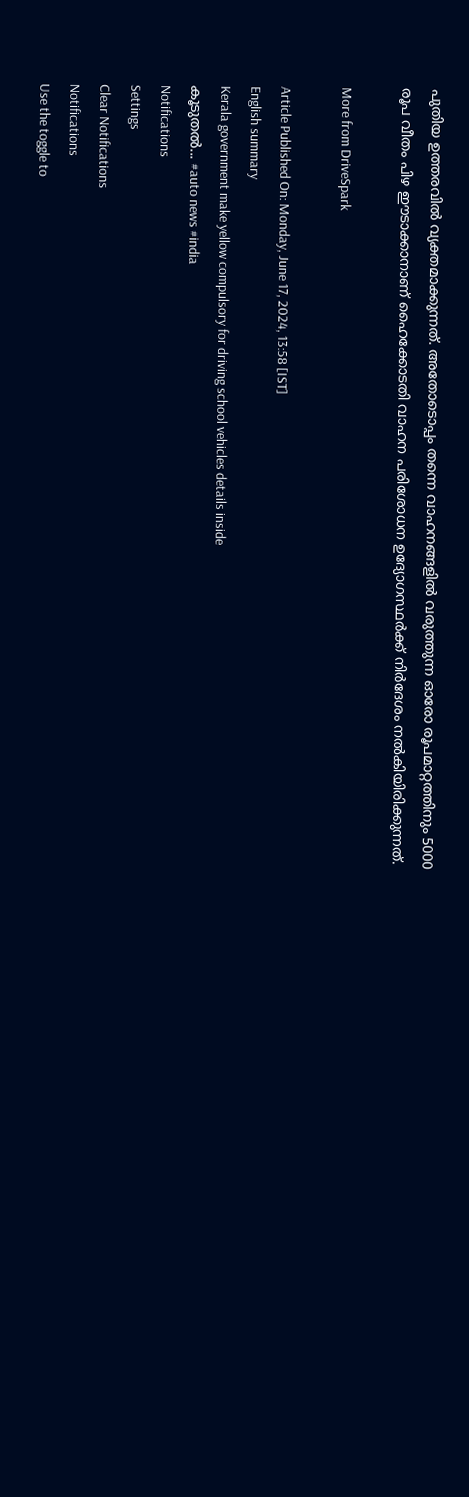പുതിയ ഉത്തരവിൽ വ്യക്തമാക്കുന്നത്. അതോടൊപ്പം തന്നെ വാഹനങ്ങളില്‍ വരുത്തുന്ന ഓരോ രൂപമാറ്റത്തിനും 5000 രൂപ വീതം പിഴ ഈടാക്കാനാണ് ഹൈക്കോടതി വാഹന പരിശോധന ഉദ്യോഗസ്ഥര്‍ക്ക് നിര്‍ദേശം നല്‍കിയിരിക്കുന്നത്.

More from DriveSpark

Article Published On: Monday, June 17, 2024, 13:58 [IST]
English summary
Kerala government make yellow compulsory for driving school vehicles details inside
കൂടുതല്‍... #auto news #india
Notifications
Settings
Clear Notifications
Notifications
Use the toggle to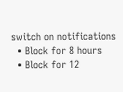switch on notifications
  • Block for 8 hours
  • Block for 12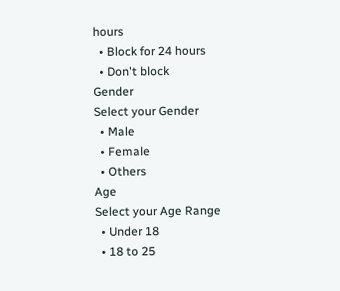hours
  • Block for 24 hours
  • Don't block
Gender
Select your Gender
  • Male
  • Female
  • Others
Age
Select your Age Range
  • Under 18
  • 18 to 25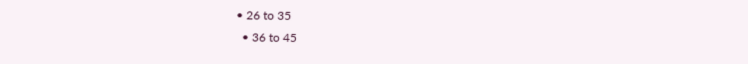• 26 to 35
  • 36 to 45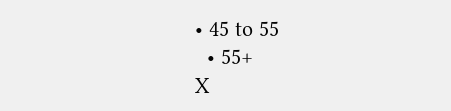• 45 to 55
  • 55+
X